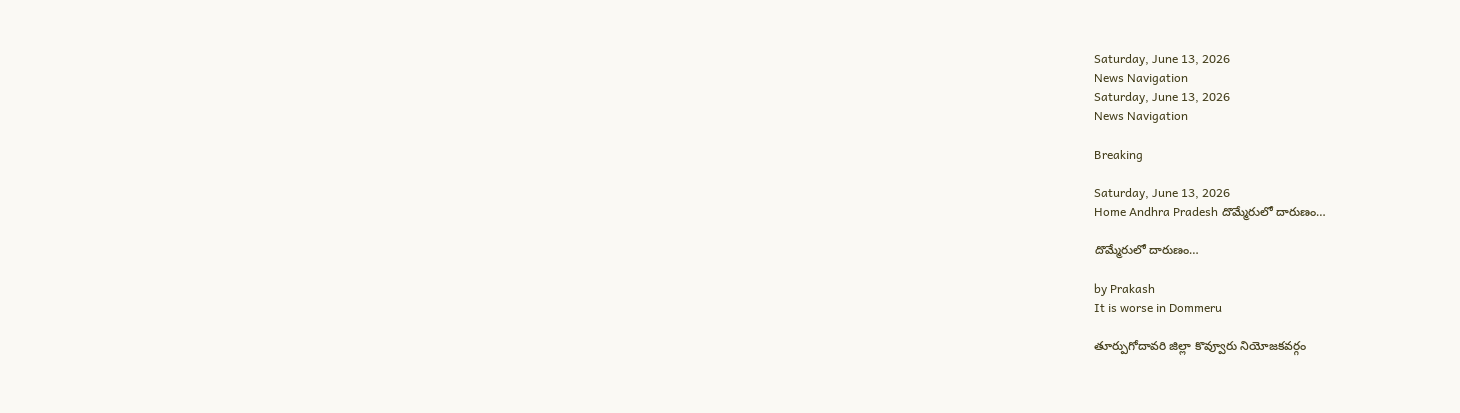Saturday, June 13, 2026
News Navigation
Saturday, June 13, 2026
News Navigation

Breaking

Saturday, June 13, 2026
Home Andhra Pradesh దొమ్మేరులో దారుణం…

దొమ్మేరులో దారుణం…

by Prakash
It is worse in Dommeru

తూర్పుగోదావరి జిల్లా కొవ్వూరు నియోజకవర్గం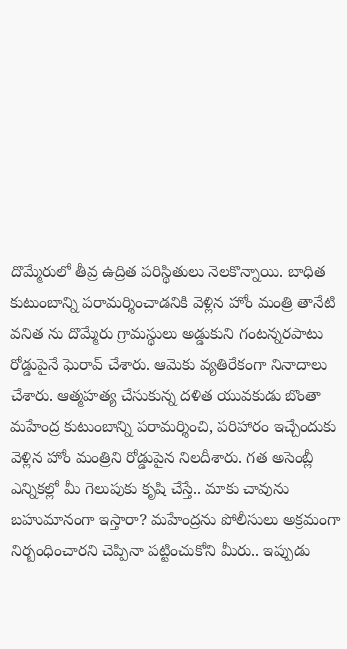దొమ్మేరులో తీవ్ర ఉద్రిత పరిస్థితులు నెలకొన్నాయి. బాధిత కుటుంబాన్ని పరామర్శించాడనికి వెళ్లిన హోం మంత్రి తానేటి వనిత ను దొమ్మేరు గ్రామస్థులు అడ్డుకుని గంటన్నరపాటు రోడ్డుపైనే ఘెరావ్‌ చేశారు. ఆమెకు వ్యతిరేకంగా నినాదాలు చేశారు. ఆత్మహత్య చేసుకున్న దళిత యువకుడు బొంతా మహేంద్ర కుటుంబాన్ని పరామర్శించి, పరిహారం ఇచ్చేందుకు వెళ్లిన హోం మంత్రిని రోడ్డుపైన నిలదీశారు. గత అసెంబ్లీ ఎన్నికల్లో మీ గెలుపుకు కృషి చేస్తే.. మాకు చావును బహుమానంగా ఇస్తారా? మహేంద్రను పోలీసులు అక్రమంగా నిర్బంధించారని చెప్పినా పట్టించుకోని మీరు.. ఇప్పుడు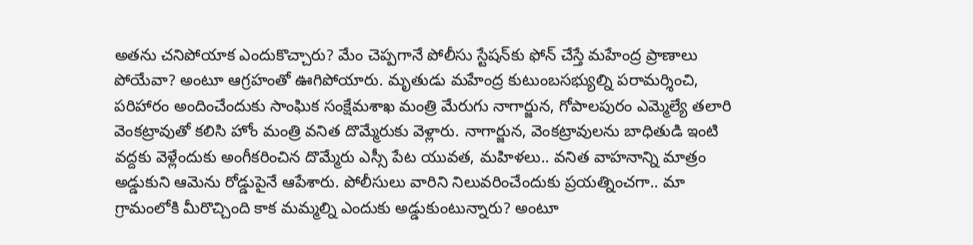అతను చనిపోయాక ఎందుకొచ్చారు? మేం చెప్పగానే పోలీసు స్టేషన్‌కు ఫోన్‌ చేస్తే మహేంద్ర ప్రాణాలు పోయేవా? అంటూ ఆగ్రహంతో ఊగిపోయారు. మృతుడు మహేంద్ర కుటుంబసభ్యుల్ని పరామర్శించి, పరిహారం అందించేందుకు సాంఘిక సంక్షేమశాఖ మంత్రి మేరుగు నాగార్జున, గోపాలపురం ఎమ్మెల్యే తలారి వెంకట్రావుతో కలిసి హోం మంత్రి వనిత దొమ్మేరుకు వెళ్లారు. నాగార్జున, వెంకట్రావులను బాధితుడి ఇంటి వద్దకు వెళ్లేందుకు అంగీకరించిన దొమ్మేరు ఎస్సీ పేట యువత, మహిళలు.. వనిత వాహనాన్ని మాత్రం అడ్డుకుని ఆమెను రోడ్డుపైనే ఆపేశారు. పోలీసులు వారిని నిలువరించేందుకు ప్రయత్నించగా.. మా గ్రామంలోకి మీరొచ్చింది కాక మమ్మల్ని ఎందుకు అడ్డుకుంటున్నారు? అంటూ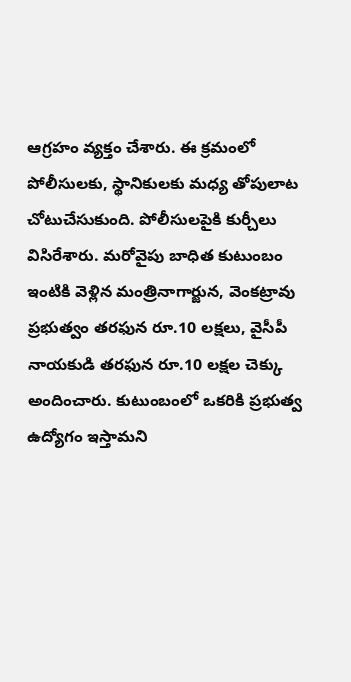ఆగ్రహం వ్యక్తం చేశారు. ఈ క్రమంలో పోలీసులకు, స్థానికులకు మధ్య తోపులాట చోటుచేసుకుంది. పోలీసులపైకి కుర్చీలు విసిరేశారు. మరోవైపు బాధిత కుటుంబం ఇంటికి వెళ్లిన మంత్రినాగార్జున, వెంకట్రావు ప్రభుత్వం తరఫున రూ.10 లక్షలు, వైసీపీ నాయకుడి తరఫున రూ.10 లక్షల చెక్కు అందించారు. కుటుంబంలో ఒకరికి ప్రభుత్వ ఉద్యోగం ఇస్తామని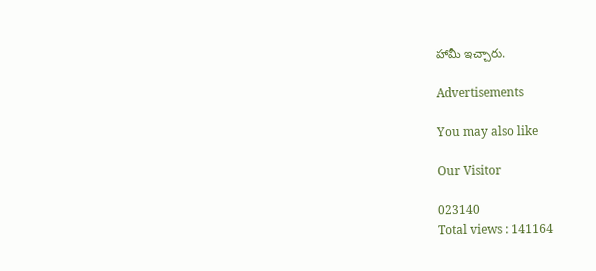హామీ ఇచ్చారు.

Advertisements

You may also like

Our Visitor

023140
Total views : 141164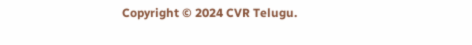Copyright © 2024 CVR Telugu.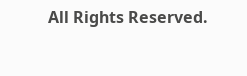All Rights Reserved.